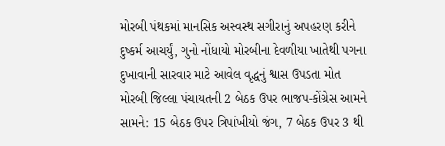મોરબી પંથકમાં માનસિક અસ્વસ્થ સગીરાનું અપહરણ કરીને દુષ્કર્મ આચર્યું, ગુનો નોંધાયો મોરબીના દેવળીયા ખાતેથી પગના દુખાવાની સારવાર માટે આવેલ વૃદ્ધનું શ્વાસ ઉપડતા મોત મોરબી જિલ્લા પંચાયતની 2 બેઠક ઉપર ભાજપ-કોંગ્રેસ આમને સામને: 15 બેઠક ઉપર ત્રિપાંખીયો જંગ, 7 બેઠક ઉપર 3 થી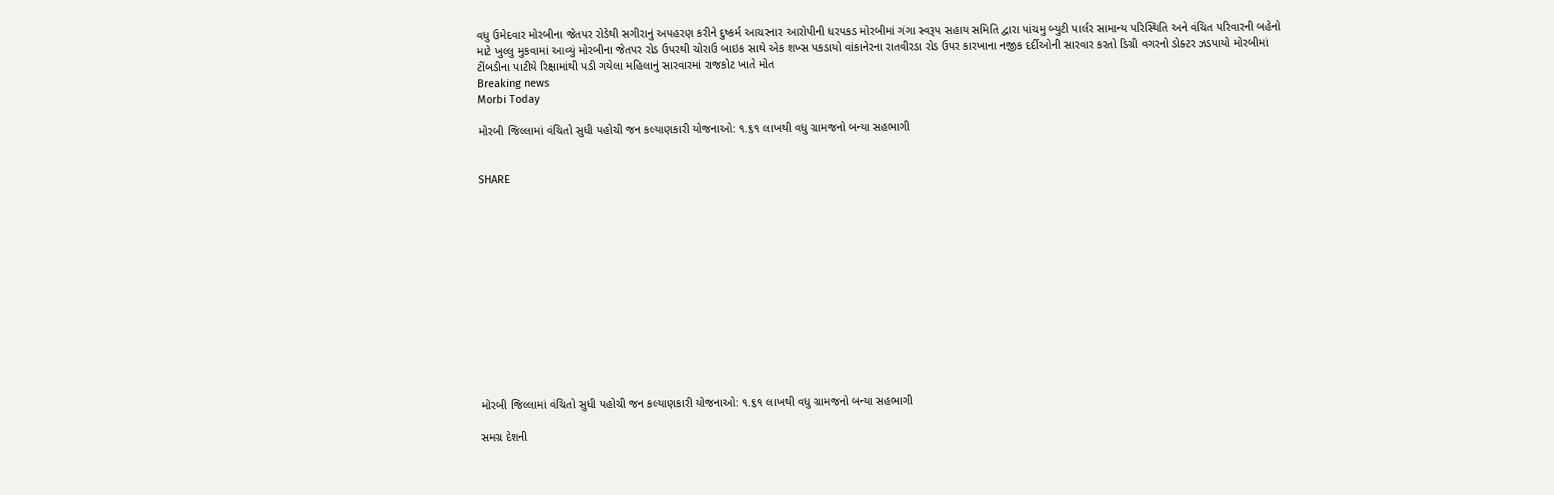વધુ ઉમેદવાર મોરબીના જેતપર રોડેથી સગીરાનું અપહરણ કરીને દુષ્કર્મ આચરનાર આરોપીની ધરપકડ મોરબીમાં ગંગા સ્વરૂપ સહાય સમિતિ દ્વારા પાંચમુ બ્યુટી પાર્લર સામાન્ય પરિસ્થિતિ અને વંચિત પરિવારની બહેનો માટે ખુલ્લુ મુકવામાં આવ્યું મોરબીના જેતપર રોડ ઉપરથી ચોરાઉ બાઇક સાથે એક શખ્સ પકડાયો વાંકાનેરના રાતવીરડા રોડ ઉપર કારખાના નજીક દર્દીઓની સારવાર કરતો ડિગ્રી વગરનો ડોક્ટર ઝડપાયો મોરબીમાં ટીંબડીના પાટીયે રિક્ષામાંથી પડી ગયેલા મહિલાનું સારવારમાં રાજકોટ ખાતે મોત
Breaking news
Morbi Today

મોરબી જિલ્લામાં વંચિતો સુધી પહોચી જન કલ્યાણકારી યોજનાઓ: ૧.૬૧ લાખથી વધુ ગ્રામજનો બન્યા સહભાગી


SHARE













મોરબી જિલ્લામાં વંચિતો સુધી પહોચી જન કલ્યાણકારી યોજનાઓ: ૧.૬૧ લાખથી વધુ ગ્રામજનો બન્યા સહભાગી

સમગ્ર દેશની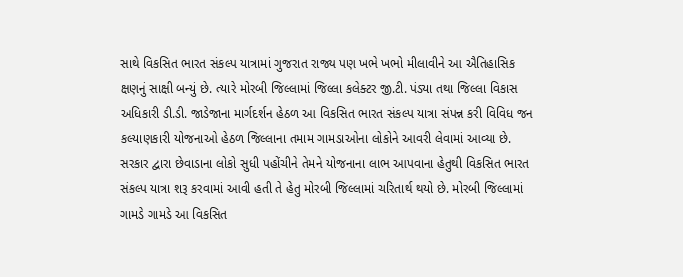સાથે વિકસિત ભારત સંકલ્પ યાત્રામાં ગુજરાત રાજ્ય પણ ખભે ખભો મીલાવીને આ ઐતિહાસિક ક્ષણનું સાક્ષી બન્યું છે. ત્યારે મોરબી જિલ્લામાં જિલ્લા કલેક્ટર જી.ટી. પંડ્યા તથા જિલ્લા વિકાસ અધિકારી ડી.ડી. જાડેજાના માર્ગદર્શન હેઠળ આ વિકસિત ભારત સંકલ્પ યાત્રા સંપન્ન કરી વિવિધ જન કલ્યાણકારી યોજનાઓ હેઠળ જિલ્લાના તમામ ગામડાઓના લોકોને આવરી લેવામાં આવ્યા છે. સરકાર દ્વારા છેવાડાના લોકો સુધી પહોંચીને તેમને યોજનાના લાભ આપવાના હેતુથી વિકસિત ભારત સંકલ્પ યાત્રા શરૂ કરવામાં આવી હતી તે હેતુ મોરબી જિલ્લામાં ચરિતાર્થ થયો છે. મોરબી જિલ્લામાં ગામડે ગામડે આ વિકસિત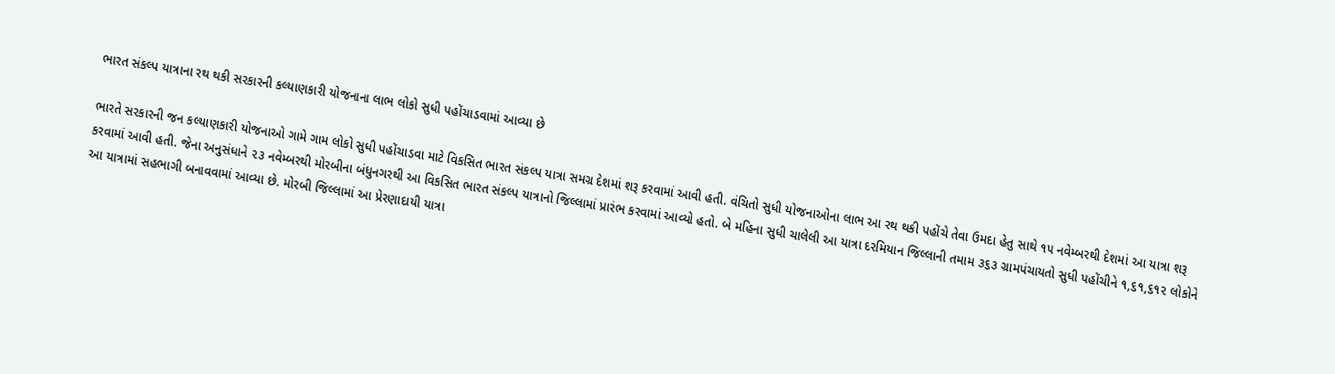ભારત સંકલ્પ યાત્રાના રથ થકી સરકારની કલ્યાણકારી યોજનાના લાભ લોકો સુધી પહોંચાડવામાં આવ્યા છે

ભારતે સરકારની જન કલ્યાણકારી યોજનાઓ ગામે ગામ લોકો સુધી પહોંચાડવા માટે વિકસિત ભારત સંકલ્પ યાત્રા સમગ્ર દેશમાં શરૂ કરવામાં આવી હતી. વંચિતો સુધી યોજનાઓના લાભ આ રથ થકી પહોંચે તેવા ઉમદા હેતુ સાથે ૧૫ નવેમ્બરથી દેશમાં આ યાત્રા શરૂ કરવામાં આવી હતી. જેના અનુસંધાને ૨૩ નવેમ્બરથી મોરબીના બંધુનગરથી આ વિકસિત ભારત સંકલ્પ યાત્રાનો જિલ્લામાં પ્રારંભ કરવામાં આવ્યો હતો. બે મહિના સુધી ચાલેલી આ યાત્રા દરમિયાન જિલ્લાની તમામ ૩૬૩ ગ્રામપંચાયતો સુધી પહોંચીને ૧,૬૧,૬૧૨ લોકોને આ યાત્રામાં સહભાગી બનાવવામાં આવ્યા છે. મોરબી જિલ્લામાં આ પ્રેરણાદાયી યાત્રા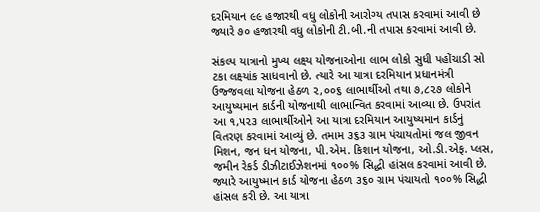દરમિયાન ૯૯ હજારથી વધુ લોકોની આરોગ્ય તપાસ કરવામાં આવી છે જ્યારે ૭૦ હજારથી વધુ લોકોની ટી.બી.ની તપાસ કરવામાં આવી છે.

સંકલ્પ યાત્રાનો મુખ્ય લક્ષ્ય યોજનાઓના લાભ લોકો સુધી પહોંચાડી સો ટકા લક્ષ્યાંક સાધવાનો છે. ત્યારે આ યાત્રા દરમિયાન પ્રધાનમંત્રી ઉજ્જવલા યોજના હેઠળ ૨,૦૦૬ લાભાર્થીઓ તથા ૭,૮૨૭ લોકોને આયુષ્યમાન કાર્ડની યોજનાથી લાભાન્વિત કરવામાં આવ્યા છે. ઉપરાંત આ ૧,૫૨૩ લાભાર્થીઓને આ યાત્રા દરમિયાન આયુષ્યમાન કાર્ડનું વિતરણ કરવામાં આવ્યું છે. તમામ ૩૬૩ ગ્રામ પંચાયતોમાં જલ જીવન મિશન, જન ધન યોજના, પી.એમ. કિશાન યોજના, ઓ.ડી.એફ. પ્લસ, જમીન રેકર્ડ ડીઝીટાઈઝેશનમાં ૧૦૦% સિદ્ધી હાંસલ કરવામાં આવી છે. જ્યારે આયુષ્માન કાર્ડ યોજના હેઠળ ૩૬૦ ગ્રામ પંચાયતો ૧૦૦% સિદ્ધી હાંસલ કરી છે. આ યાત્રા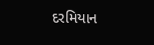દરમિયાન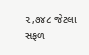૨,૭૪૮ જેટલા સફળ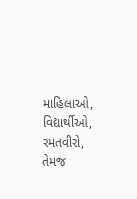માહિલાઓ, વિદ્યાર્થીઓ, રમતવીરો, તેમજ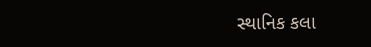સ્થાનિક કલા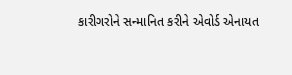કારીગરોને સન્માનિત કરીને એવોર્ડ એનાયત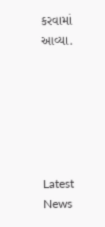કરવામાં આવ્યા.






Latest News